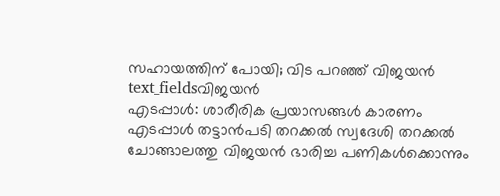സഹായത്തിന് പോയി; വിട പറഞ്ഞ് വിജയൻ
text_fieldsവിജയൻ
എടപ്പാൾ: ശാരീരിക പ്രയാസങ്ങൾ കാരണം എടപ്പാൾ തട്ടാൻപടി തറക്കൽ സ്വദേശി തറക്കൽ ചോങ്ങാലത്തു വിജയൻ ഭാരിച്ച പണികൾക്കൊന്നും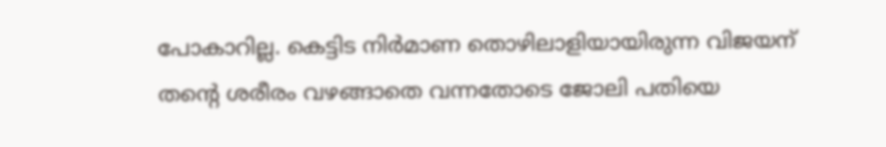പോകാറില്ല. കെട്ടിട നിർമാണ തൊഴിലാളിയായിരുന്ന വിജയന് തന്റെ ശരീരം വഴങ്ങാതെ വന്നതോടെ ജോലി പതിയെ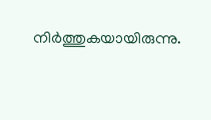നിർത്തുകയായിരുന്നു.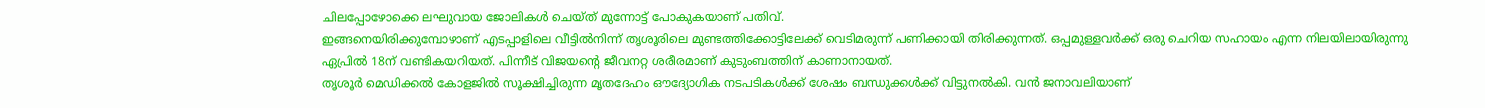ചിലപ്പോഴോക്കെ ലഘുവായ ജോലികൾ ചെയ്ത് മുന്നോട്ട് പോകുകയാണ് പതിവ്.
ഇങ്ങനെയിരിക്കുമ്പോഴാണ് എടപ്പാളിലെ വീട്ടിൽനിന്ന് തൃശൂരിലെ മുണ്ടത്തിക്കോട്ടിലേക്ക് വെടിമരുന്ന് പണിക്കായി തിരിക്കുന്നത്. ഒപ്പമുള്ളവർക്ക് ഒരു ചെറിയ സഹായം എന്ന നിലയിലായിരുന്നു ഏപ്രിൽ 18ന് വണ്ടികയറിയത്. പിന്നീട് വിജയന്റെ ജീവനറ്റ ശരീരമാണ് കുടുംബത്തിന് കാണാനായത്.
തൃശൂർ മെഡിക്കൽ കോളജിൽ സൂക്ഷിച്ചിരുന്ന മൃതദേഹം ഔദ്യോഗിക നടപടികൾക്ക് ശേഷം ബന്ധുക്കൾക്ക് വിട്ടുനൽകി. വൻ ജനാവലിയാണ്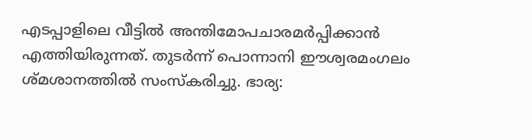എടപ്പാളിലെ വീട്ടിൽ അന്തിമോപചാരമർപ്പിക്കാൻ എത്തിയിരുന്നത്. തുടർന്ന് പൊന്നാനി ഈശ്വരമംഗലം ശ്മശാനത്തിൽ സംസ്കരിച്ചു. ഭാര്യ: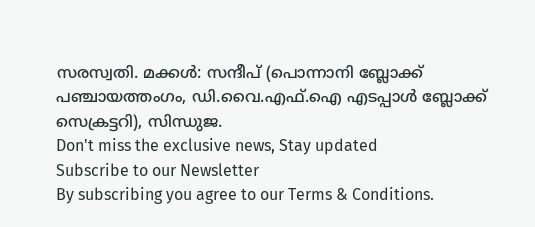സരസ്വതി. മക്കൾ: സന്ദീപ് (പൊന്നാനി ബ്ലോക്ക് പഞ്ചായത്തംഗം, ഡി.വൈ.എഫ്.ഐ എടപ്പാൾ ബ്ലോക്ക് സെക്രട്ടറി), സിന്ധുജ.
Don't miss the exclusive news, Stay updated
Subscribe to our Newsletter
By subscribing you agree to our Terms & Conditions.